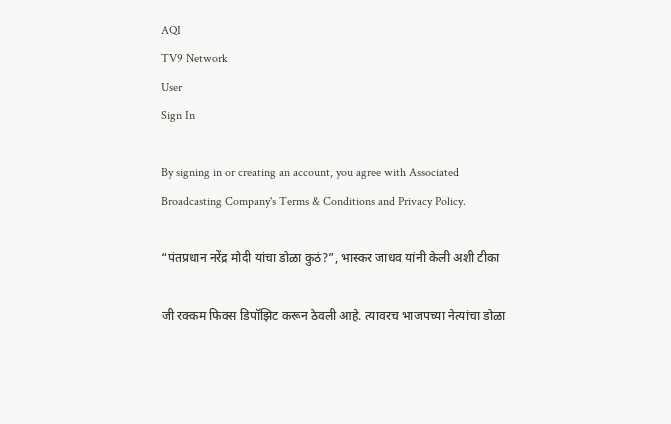AQI
TV9 Network
User
Sign In

By signing in or creating an account, you agree with Associated Broadcasting Company's Terms & Conditions and Privacy Policy.

“पंतप्रधान नरेंद्र मोदी यांचा डोळा कुठं?”, भास्कर जाधव यांनी केली अशी टीका

जी रक्कम फिक्स डिपॉझिट करून ठेवली आहे. त्यावरच भाजपच्या नेत्यांचा डोळा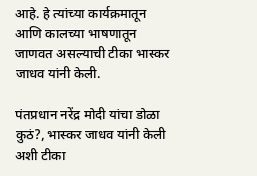आहे. हे त्यांच्या कार्यक्रमातून आणि कालच्या भाषणातून जाणवत असल्याची टीका भास्कर जाधव यांनी केली.

पंतप्रधान नरेंद्र मोदी यांचा डोळा कुठं?, भास्कर जाधव यांनी केली अशी टीका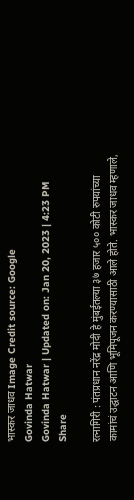भास्कर जाधव Image Credit source: Google
Govinda Hatwar
Govinda Hatwar | Updated on: Jan 20, 2023 | 4:23 PM
Share

रत्नागिरी : पंतप्रधान नरेंद्र मोदी हे मुंबईतल्या ३७ हजार ५०० कोटी रुपयांच्या कामांचं उद्घाटन आणि भूमिपूजन करण्यासाठी आले होते. भास्कर जाधव म्हणाले,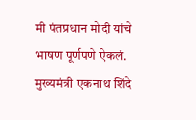मी पंतप्रधान मोदी यांचे भाषण पूर्णपणे ऐकलं. मुख्यमंत्री एकनाथ शिंदे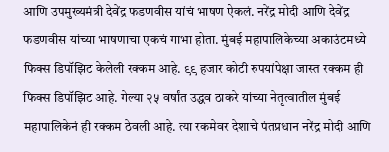आणि उपमुख्यमंत्री देवेंद्र फडणवीस यांचं भाषण ऐकलं. नरेंद्र मोदी आणि देवेंद्र फडणवीस यांच्या भाषणाचा एकचं गाभा होता. मुंबई महापालिकेच्या अकाउंटमध्ये फिक्स डिपॉझिट केलेली रक्कम आहे. ९९ हजार कोटी रुपयांपेक्षा जास्त रक्कम ही फिक्स डिपॉझिट आहे. गेल्या २५ वर्षांत उद्धव ठाकरे यांच्या नेतृत्वातील मुंबई महापालिकेनं ही रक्कम ठेवली आहे. त्या रकमेवर देशाचे पंतप्रधान नरेंद्र मोदी आणि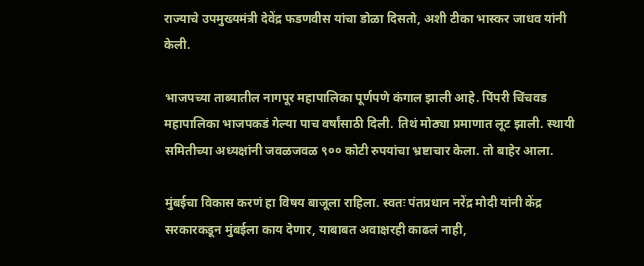राज्याचे उपमुख्यमंत्री देवेंद्र फडणवीस यांचा डोळा दिसतो, अशी टीका भास्कर जाधव यांनी केली.

भाजपच्या ताब्यातील नागपूर महापालिका पूर्णपणे कंगाल झाली आहे. पिंपरी चिंचवड महापालिका भाजपकडं गेल्या पाच वर्षांसाठी दिली. तिथं मोठ्या प्रमाणात लूट झाली. स्थायी समितीच्या अध्यक्षांनी जवळजवळ ९०० कोटी रुपयांचा भ्रष्टाचार केला. तो बाहेर आला.

मुंबईचा विकास करणं हा विषय बाजूला राहिला. स्वतः पंतप्रधान नरेंद्र मोदी यांनी केंद्र सरकारकडून मुंबईला काय देणार, याबाबत अवाक्षरही काढलं नाही,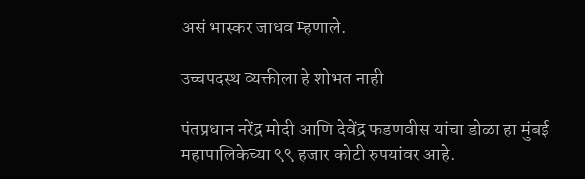असं भास्कर जाधव म्हणाले.

उच्चपदस्थ व्यक्तीला हे शोभत नाही

पंतप्रधान नरेंद्र मोदी आणि देवेंद्र फडणवीस यांचा डोळा हा मुंबई महापालिकेच्या ९९ हजार कोटी रुपयांवर आहे.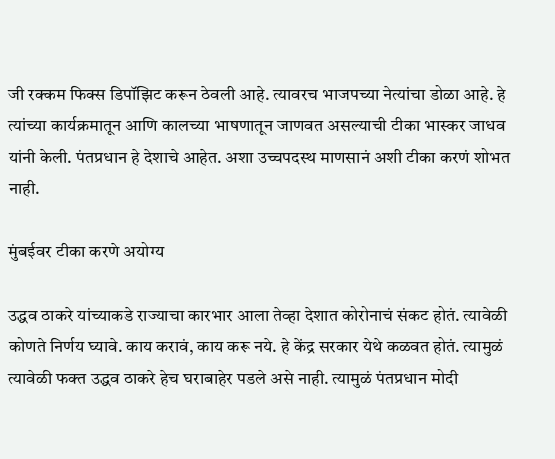जी रक्कम फिक्स डिपॉझिट करून ठेवली आहे. त्यावरच भाजपच्या नेत्यांचा डोळा आहे. हे त्यांच्या कार्यक्रमातून आणि कालच्या भाषणातून जाणवत असल्याची टीका भास्कर जाधव यांनी केली. पंतप्रधान हे देशाचे आहेत. अशा उच्चपदस्थ माणसानं अशी टीका करणं शोभत नाही.

मुंबईवर टीका करणे अयोग्य

उद्धव ठाकरे यांच्याकडे राज्याचा कारभार आला तेव्हा देशात कोरोनाचं संकट होतं. त्यावेळी कोणते निर्णय घ्यावे. काय करावं, काय करू नये. हे केंद्र सरकार येथे कळवत होतं. त्यामुळं त्यावेळी फक्त उद्धव ठाकरे हेच घराबाहेर पडले असे नाही. त्यामुळं पंतप्रधान मोदी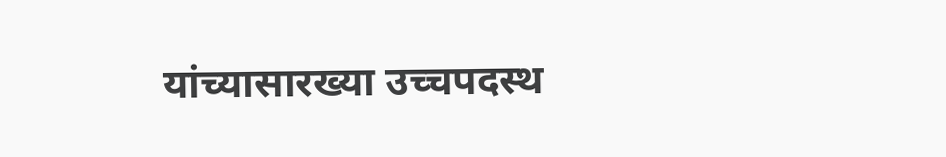यांच्यासारख्या उच्चपदस्थ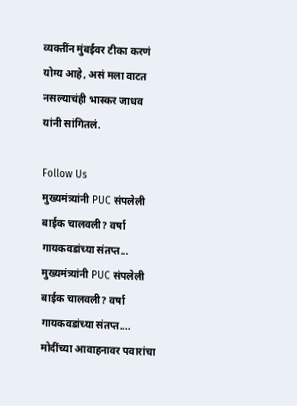व्यक्तींन मुंबईवर टीका करणं योग्य आहे, असं मला वाटत नसल्याचंही भास्कर जाधव यांनी सांगितलं.

Follow Us
मुख्यमंत्र्यांनी PUC संपलेली बाईक चालवली? वर्षा गायकवडांच्या संतप्त...
मुख्यमंत्र्यांनी PUC संपलेली बाईक चालवली? वर्षा गायकवडांच्या संतप्त....
मोदींच्या आवाहनावर पवारांचा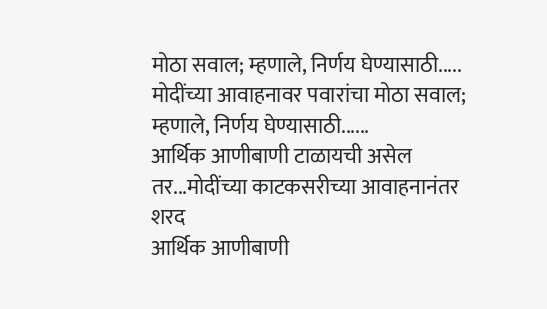मोठा सवाल; म्हणाले, निर्णय घेण्यासाठी.....
मोदींच्या आवाहनावर पवारांचा मोठा सवाल; म्हणाले, निर्णय घेण्यासाठी......
आर्थिक आणीबाणी टाळायची असेल तर...मोदींच्या काटकसरीच्या आवाहनानंतर शरद
आर्थिक आणीबाणी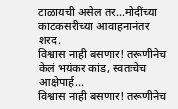टाळायची असेल तर...मोदींच्या काटकसरीच्या आवाहनानंतर शरद.
विश्वास नाही बसणार! तरूणीनेच केलं भयंकर कांड, स्वतःचेच आक्षेपार्ह...
विश्वास नाही बसणार! तरूणीनेच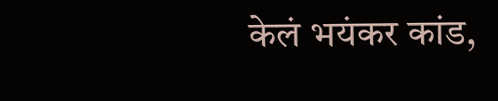केलं भयंकर कांड,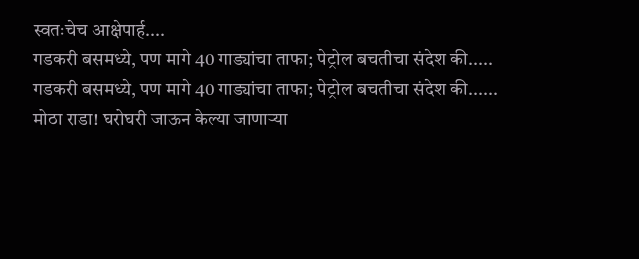स्वतःचेच आक्षेपार्ह....
गडकरी बसमध्ये, पण मागे 40 गाड्यांचा ताफा; पेट्रोल बचतीचा संदेश की.....
गडकरी बसमध्ये, पण मागे 40 गाड्यांचा ताफा; पेट्रोल बचतीचा संदेश की......
मोठा राडा! घरोघरी जाऊन केल्या जाणाऱ्या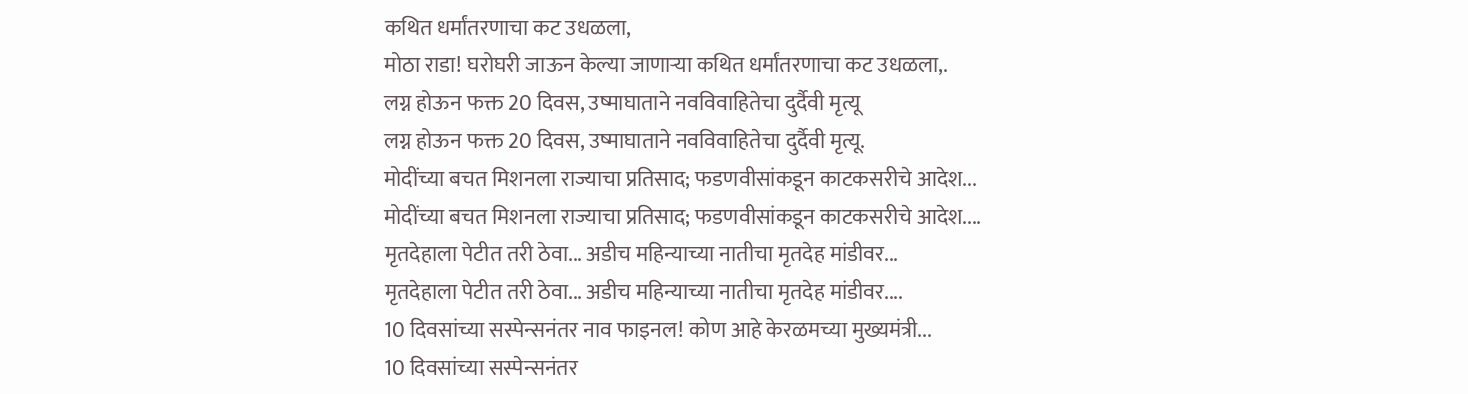कथित धर्मांतरणाचा कट उधळला,
मोठा राडा! घरोघरी जाऊन केल्या जाणाऱ्या कथित धर्मांतरणाचा कट उधळला,.
लग्न होऊन फक्त 20 दिवस, उष्माघाताने नवविवाहितेचा दुर्दैवी मृत्यू
लग्न होऊन फक्त 20 दिवस, उष्माघाताने नवविवाहितेचा दुर्दैवी मृत्यू.
मोदींच्या बचत मिशनला राज्याचा प्रतिसाद; फडणवीसांकडून काटकसरीचे आदेश...
मोदींच्या बचत मिशनला राज्याचा प्रतिसाद; फडणवीसांकडून काटकसरीचे आदेश....
मृतदेहाला पेटीत तरी ठेवा... अडीच महिन्याच्या नातीचा मृतदेह मांडीवर...
मृतदेहाला पेटीत तरी ठेवा... अडीच महिन्याच्या नातीचा मृतदेह मांडीवर....
10 दिवसांच्या सस्पेन्सनंतर नाव फाइनल! कोण आहे केरळमच्या मुख्यमंत्री...
10 दिवसांच्या सस्पेन्सनंतर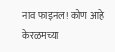नाव फाइनल! कोण आहे केरळमच्या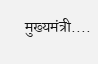मुख्यमंत्री....